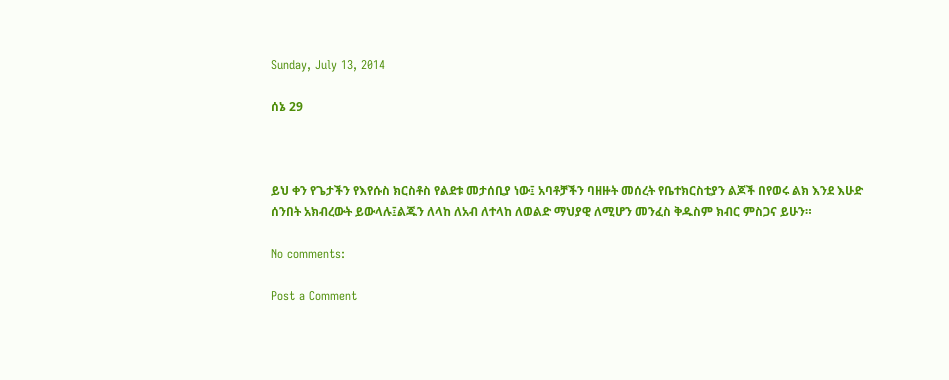Sunday, July 13, 2014

ሰኔ 29



ይህ ቀን የጌታችን የእየሱስ ክርስቶስ የልደቱ መታሰቢያ ነው፤ አባቶቻችን ባዘዙት መሰረት የቤተክርስቲያን ልጆች በየወሩ ልክ እንደ እሁድ ሰንበት አክብረውት ይውላሉ፤ልጁን ለላከ ለአብ ለተላከ ለወልድ ማህያዊ ለሚሆን መንፈስ ቅዱስም ክብር ምስጋና ይሁን።

No comments:

Post a Comment